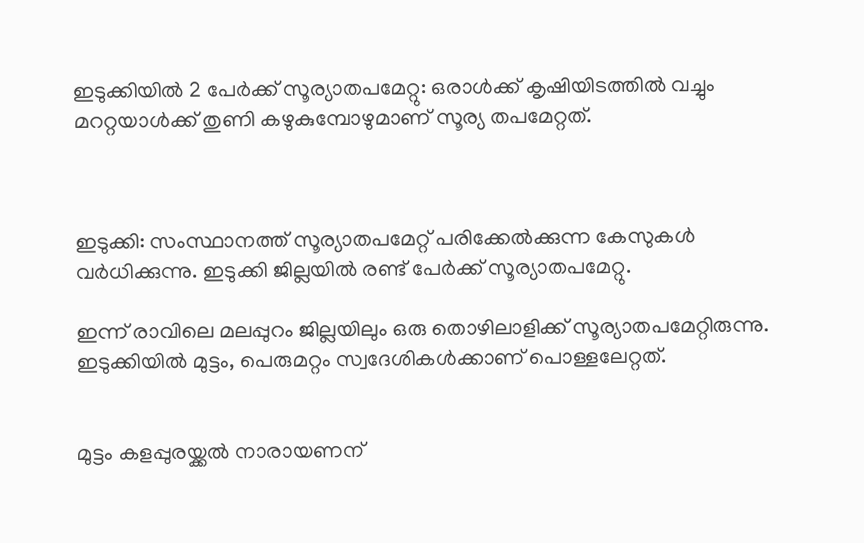ഇടുക്കിയിൽ 2 പേർക്ക് സൂര്യാതപമേറ്റു: ഒരാൾക്ക് കൃഷിയിടത്തിൽ വച്ചും മററ്റയാൾക്ക് തുണി കഴുകുമ്പോഴുമാണ് സൂര്യ തപമേറ്റത്.



ഇടുക്കി: സംസ്ഥാനത്ത് സൂര്യാതപമേറ്റ് പരിക്കേല്‍ക്കുന്ന കേസുകള്‍ വര്‍ധിക്കുന്നു. ഇടുക്കി ജില്ലയില്‍ രണ്ട് പേര്‍ക്ക് സൂര്യാതപമേറ്റു.

ഇന്ന് രാവിലെ മലപ്പുറം ജില്ലയിലും ഒരു തൊഴിലാളിക്ക് സൂര്യാതപമേറ്റിരുന്നു. ഇടുക്കിയില്‍ മുട്ടം, പെരുമറ്റം സ്വദേശികള്‍ക്കാണ് പൊള്ളലേറ്റത്.


മുട്ടം കളപ്പുരയ്ക്കല്‍ നാരായണന്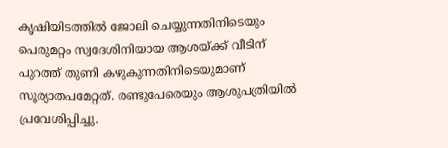കൃഷിയിടത്തില്‍ ജോലി ചെയ്യുന്നതിനിടെയും പെരുമറ്റം സ്വദേശിനിയായ ആശയ്ക്ക് വീടിന് പുറത്ത് തുണി കഴുകുന്നതിനിടെയുമാണ് സൂര്യാതപമേറ്റത്. രണ്ടുപേരെയും ആശുപത്രിയില്‍ പ്രവേശിപ്പിച്ചു.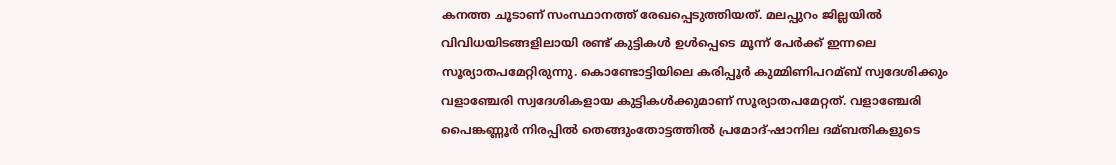കനത്ത ചൂടാണ് സംസ്ഥാനത്ത് രേഖപ്പെടുത്തിയത്. മലപ്പുറം ജില്ലയില്‍ വിവിധയിടങ്ങളിലായി രണ്ട് കുട്ടികള്‍ ഉള്‍പ്പെടെ മൂന്ന് പേര്‍ക്ക് ഇന്നലെ സൂര്യാതപമേറ്റിരുന്നു. കൊണ്ടോട്ടിയിലെ കരിപ്പൂര്‍ കുമ്മിണിപറമ്ബ് സ്വദേശിക്കും വളാഞ്ചേരി സ്വദേശികളായ കുട്ടികള്‍ക്കുമാണ് സൂര്യാതപമേറ്റത്. വളാഞ്ചേരി പൈങ്കണ്ണൂര്‍ നിരപ്പില്‍ തെങ്ങുംതോട്ടത്തില്‍ പ്രമോദ്-ഷാനില ദമ്ബതികളുടെ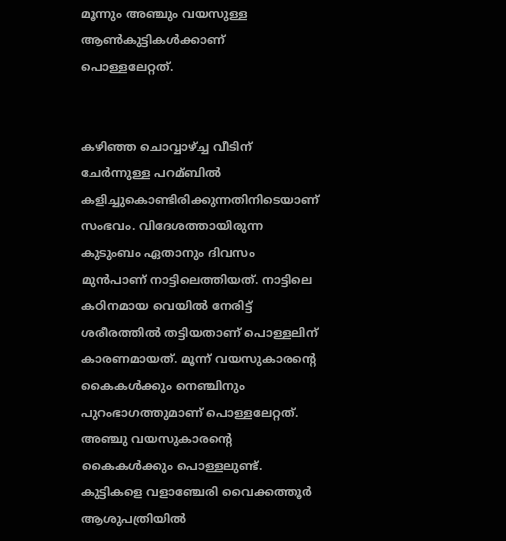മൂന്നും അഞ്ചും വയസുള്ള ആണ്‍കുട്ടികള്‍ക്കാണ് പൊള്ളലേറ്റത്.


കഴിഞ്ഞ ചൊവ്വാഴ്ച്ച വീടിന് ചേര്‍ന്നുള്ള പറമ്ബില്‍ കളിച്ചുകൊണ്ടിരിക്കുന്നതിനിടെയാണ് സംഭവം. വിദേശത്തായിരുന്ന കുടുംബം ഏതാനും ദിവസം മുന്‍പാണ് നാട്ടിലെത്തിയത്. നാട്ടിലെ കഠിനമായ വെയില്‍ നേരിട്ട് ശരീരത്തില്‍ തട്ടിയതാണ് പൊള്ളലിന് കാരണമായത്. മൂന്ന് വയസുകാരന്റെ കൈകള്‍ക്കും നെഞ്ചിനും പുറംഭാഗത്തുമാണ് പൊള്ളലേറ്റത്. അഞ്ചു വയസുകാരന്റെ കൈകള്‍ക്കും പൊള്ളലുണ്ട്. കുട്ടികളെ വളാഞ്ചേരി വൈക്കത്തൂര്‍ ആശുപത്രിയില്‍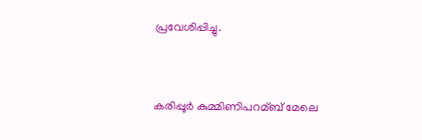പ്രവേശിപ്പിച്ചു.


കരിപ്പൂര്‍ കുമ്മിണിപറമ്ബ് മേലെ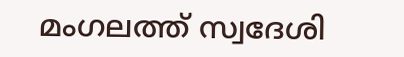മംഗലത്ത് സ്വദേശി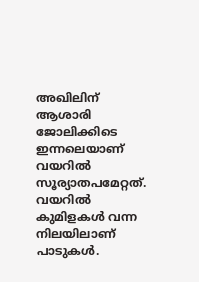അഖിലിന് ആശാരി ജോലിക്കിടെ ഇന്നലെയാണ് വയറില്‍ സൂര്യാതപമേറ്റത്. വയറില്‍ കുമിളകള്‍ വന്ന നിലയിലാണ് പാടുകള്‍.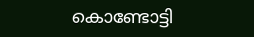കൊണ്ടോട്ടി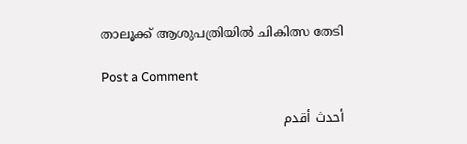താലൂക്ക് ആശുപത്രിയില്‍ ചികിത്സ തേടി

Post a Comment

أحدث أقدم